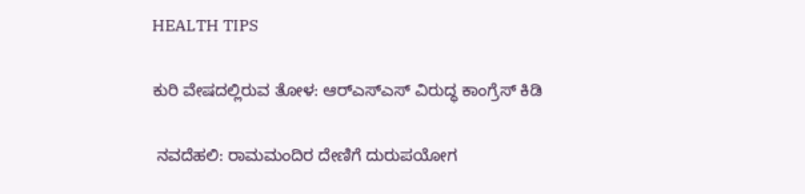HEALTH TIPS

ಕುರಿ ವೇಷದಲ್ಲಿರುವ ತೋಳ: ಆರ್‌ಎಸ್‌ಎಸ್‌ ವಿರುದ್ಧ ಕಾಂಗ್ರೆಸ್‌ ಕಿಡಿ

 ನವದೆಹಲಿ: ರಾಮಮಂದಿರ ದೇಣಿಗೆ ದುರುಪಯೋಗ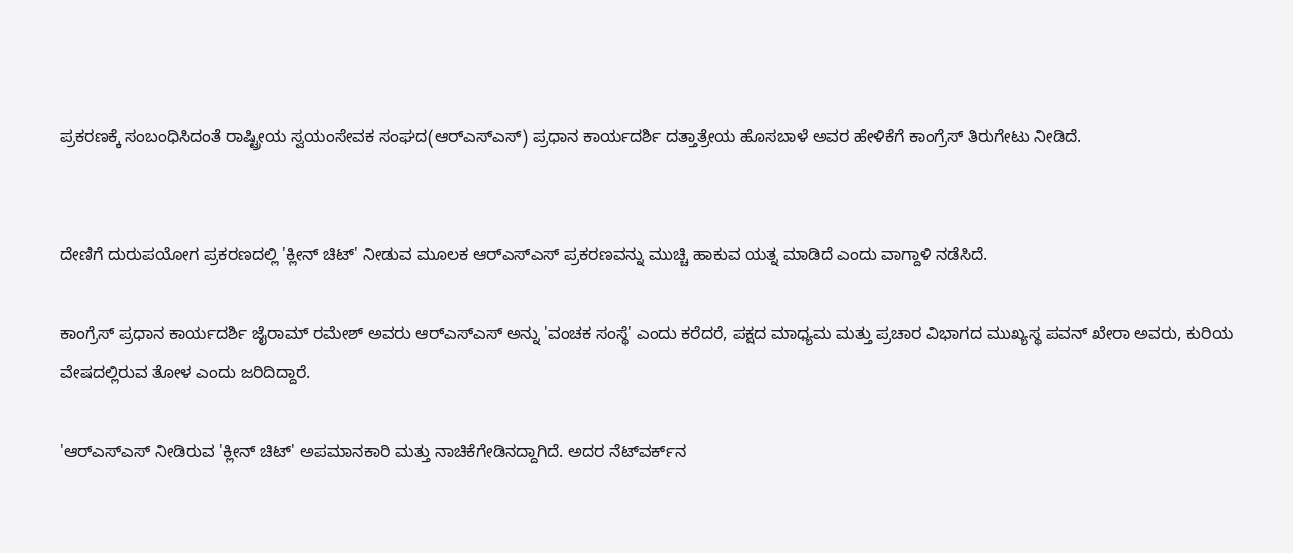ಪ್ರಕರಣಕ್ಕೆ ಸಂಬಂಧಿಸಿದಂತೆ ರಾಷ್ಟ್ರೀಯ ಸ್ವಯಂಸೇವಕ ಸಂಘದ(ಆರ್‌ಎಸ್‌ಎಸ್‌) ಪ್ರಧಾನ ಕಾರ್ಯದರ್ಶಿ ದತ್ತಾತ್ರೇಯ ಹೊಸಬಾಳೆ ಅವರ ಹೇಳಿಕೆಗೆ ಕಾಂಗ್ರೆಸ್‌ ತಿರುಗೇಟು ನೀಡಿದೆ.


ದೇಣಿಗೆ ದುರುಪಯೋಗ ಪ್ರಕರಣದಲ್ಲಿ 'ಕ್ಲೀನ್‌ ಚಿಟ್‌' ನೀಡುವ ಮೂಲಕ ಆರ್‌ಎಸ್‌ಎಸ್‌ ಪ್ರಕರಣವನ್ನು ಮುಚ್ಚಿ ಹಾಕುವ ಯತ್ನ ಮಾಡಿದೆ ಎಂದು ವಾಗ್ದಾಳಿ ನಡೆಸಿದೆ.

ಕಾಂಗ್ರೆಸ್ ಪ್ರಧಾನ ಕಾರ್ಯದರ್ಶಿ ಜೈರಾಮ್ ರಮೇಶ್ ಅವರು ಆರ್‌ಎಸ್‌ಎಸ್ ಅನ್ನು 'ವಂಚಕ ಸಂಸ್ಥೆ' ಎಂದು ಕರೆದರೆ, ಪಕ್ಷದ ಮಾಧ್ಯಮ ಮತ್ತು ಪ್ರಚಾರ ವಿಭಾಗದ ಮುಖ್ಯಸ್ಥ ಪವನ್ ಖೇರಾ ಅವರು, ಕುರಿಯ ವೇಷದಲ್ಲಿರುವ ತೋಳ ಎಂದು ಜರಿದಿದ್ದಾರೆ.

'ಆರ್‌ಎಸ್‌ಎಸ್ ನೀಡಿರುವ 'ಕ್ಲೀನ್ ಚಿಟ್' ಅಪಮಾನಕಾರಿ ಮತ್ತು ನಾಚಿಕೆಗೇಡಿನದ್ದಾಗಿದೆ. ಅದರ ನೆಟ್‌ವರ್ಕ್‌ನ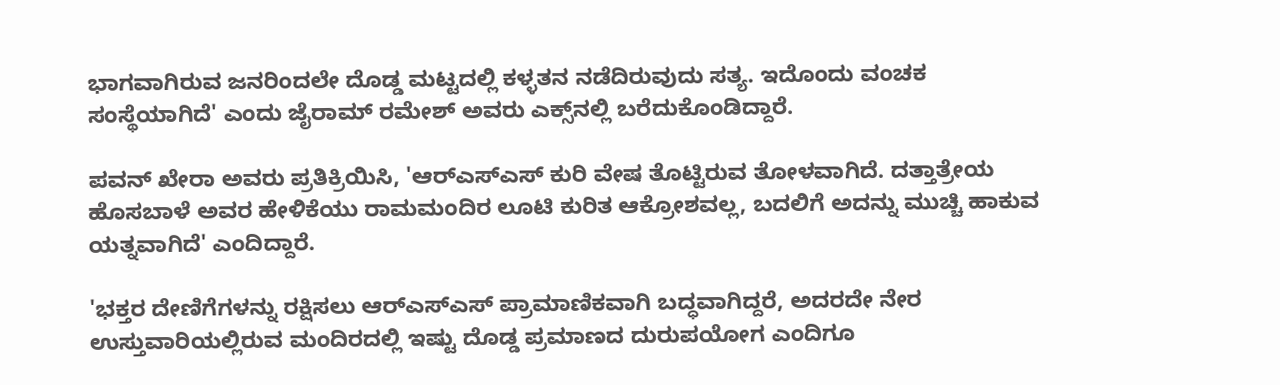ಭಾಗವಾಗಿರುವ ಜನರಿಂದಲೇ ದೊಡ್ಡ ಮಟ್ಟದಲ್ಲಿ ಕಳ್ಳತನ ನಡೆದಿರುವುದು ಸತ್ಯ. ಇದೊಂದು ವಂಚಕ ಸಂಸ್ಥೆಯಾಗಿದೆ' ಎಂದು ಜೈರಾಮ್‌ ರಮೇಶ್‌ ಅವರು ಎಕ್ಸ್‌ನಲ್ಲಿ ಬರೆದುಕೊಂಡಿದ್ದಾರೆ.

ಪವನ್‌ ಖೇರಾ ಅವರು ಪ್ರತಿಕ್ರಿಯಿಸಿ, 'ಆರ್‌ಎಸ್‌ಎಸ್‌ ಕುರಿ ವೇಷ ತೊಟ್ಟಿರುವ ತೋಳವಾಗಿದೆ. ದತ್ತಾತ್ರೇಯ ಹೊಸಬಾಳೆ ಅವರ ಹೇಳಿಕೆಯು ರಾಮಮಂದಿರ ಲೂಟಿ ಕುರಿತ ಆಕ್ರೋಶವಲ್ಲ, ಬದಲಿಗೆ ಅದನ್ನು ಮುಚ್ಚಿ ಹಾಕುವ ಯತ್ನವಾಗಿದೆ' ಎಂದಿದ್ದಾರೆ.

'ಭಕ್ತರ ದೇಣಿಗೆಗಳನ್ನು ರಕ್ಷಿಸಲು ಆರ್‌ಎಸ್‌ಎಸ್ ಪ್ರಾಮಾಣಿಕವಾಗಿ ಬದ್ಧವಾಗಿದ್ದರೆ, ಅದರದೇ ನೇರ ಉಸ್ತುವಾರಿಯಲ್ಲಿರುವ ಮಂದಿರದಲ್ಲಿ ಇಷ್ಟು ದೊಡ್ಡ ಪ್ರಮಾಣದ ದುರುಪಯೋಗ ಎಂದಿಗೂ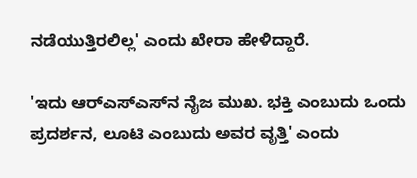ನಡೆಯುತ್ತಿರಲಿಲ್ಲ' ಎಂದು ಖೇರಾ ಹೇಳಿದ್ದಾರೆ.

'ಇದು ಆರ್‌ಎಸ್‌ಎಸ್‌ನ ನೈಜ ಮುಖ. ಭಕ್ತಿ ಎಂಬುದು ಒಂದು ಪ್ರದರ್ಶನ, ಲೂಟಿ ಎಂಬುದು ಅವರ ವೃತ್ತಿ' ಎಂದು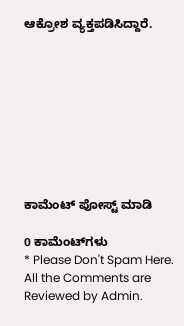ಆಕ್ರೋಶ ವ್ಯಕ್ತಪಡಿಸಿದ್ದಾರೆ.









ಕಾಮೆಂಟ್‌‌ ಪೋಸ್ಟ್‌ ಮಾಡಿ

0 ಕಾಮೆಂಟ್‌ಗಳು
* Please Don't Spam Here. All the Comments are Reviewed by Admin.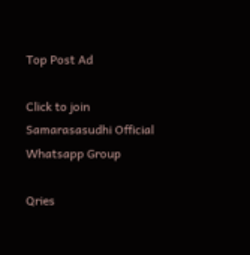Top Post Ad

Click to join Samarasasudhi Official Whatsapp Group

Qries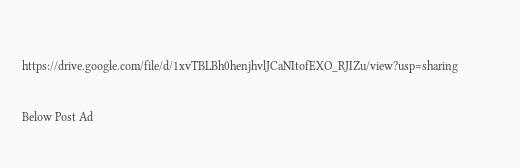https://drive.google.com/file/d/1xvTBLBh0henjhvlJCaNItofEXO_RJIZu/view?usp=sharing

Below Post Ad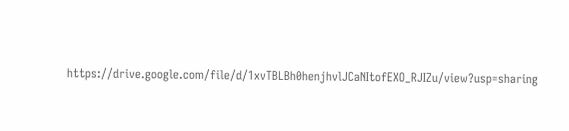https://drive.google.com/file/d/1xvTBLBh0henjhvlJCaNItofEXO_RJIZu/view?usp=sharing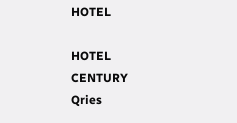HOTEL

HOTEL
CENTURY
Qries